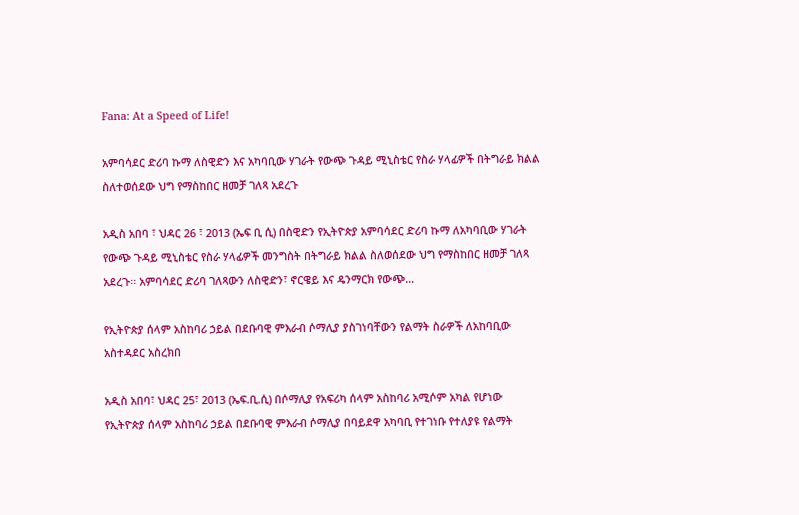Fana: At a Speed of Life!

አምባሳደር ድሪባ ኩማ ለስዊድን እና አካባቢው ሃገራት የውጭ ጉዳይ ሚኒስቴር የስራ ሃላፊዎች በትግራይ ክልል ስለተወሰደው ህግ የማስከበር ዘመቻ ገለጻ አደረጉ

አዲስ አበባ ፣ ህዳር 26 ፣ 2013 (ኤፍ ቢ ሲ) በስዊድን የኢትዮጵያ አምባሳደር ድሪባ ኩማ ለአካባቢው ሃገራት የውጭ ጉዳይ ሚኒስቴር የስራ ሃላፊዎች መንግስት በትግራይ ክልል ስለወሰደው ህግ የማስከበር ዘመቻ ገለጻ አደረጉ፡፡ አምባሳደር ድሪባ ገለጻውን ለስዊድን፣ ኖርዌይ እና ዴንማርክ የውጭ…

የኢትዮጵያ ሰላም አስከባሪ ኃይል በደቡባዊ ምእራብ ሶማሊያ ያስገነባቸውን የልማት ስራዎች ለአከባቢው አስተዳደር አስረክበ

አዲስ አበባ፣ ህዳር 25፣ 2013 (ኤፍ.ቢ.ሲ) በሶማሊያ የአፍሪካ ሰላም አስከባሪ አሚሶም አካል የሆነው የኢትዮጵያ ሰላም አስከባሪ ኃይል በደቡባዊ ምእራብ ሶማሊያ በባይደዋ አካባቢ የተገነቡ የተለያዩ የልማት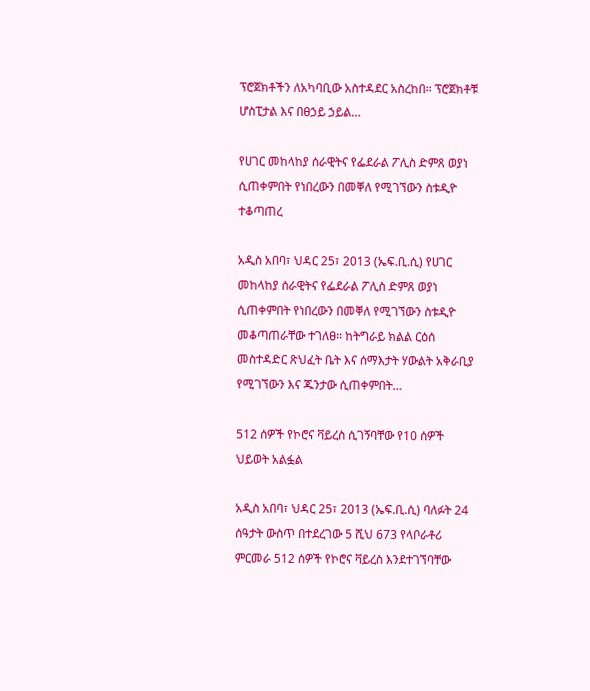ፕሮጀክቶችን ለአካባቢው አስተዳደር አስረከበ፡፡ ፕሮጀክቶቹ ሆስፒታል እና በፀኃይ ኃይል…

የሀገር መከላከያ ሰራዊትና የፌደራል ፖሊስ ድምጸ ወያነ ሲጠቀምበት የነበረውን በመቐለ የሚገኘውን ስቱዲዮ ተቆጣጠረ

አዲስ አበባ፣ ህዳር 25፣ 2013 (ኤፍ.ቢ.ሲ) የሀገር መከላከያ ሰራዊትና የፌደራል ፖሊስ ድምጸ ወያነ ሲጠቀምበት የነበረውን በመቐለ የሚገኘውን ስቱዲዮ መቆጣጠራቸው ተገለፀ። ከትግራይ ክልል ርዕሰ መስተዳድር ጽህፈት ቤት እና ሰማእታት ሃውልት አቅራቢያ የሚገኘውን እና ጁንታው ሲጠቀምበት…

512 ሰዎች የኮሮና ቫይረስ ሲገኝባቸው የ10 ሰዎች ህይወት አልፏል

አዲስ አበባ፣ ህዳር 25፣ 2013 (ኤፍ.ቢ.ሲ) ባለፉት 24 ሰዓታት ውስጥ በተደረገው 5 ሺህ 673 የላቦራቶሪ ምርመራ 512 ሰዎች የኮሮና ቫይረስ እንደተገኘባቸው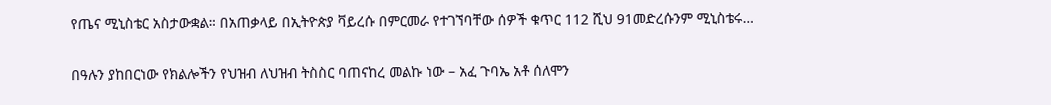የጤና ሚኒስቴር አስታውቋል። በአጠቃላይ በኢትዮጵያ ቫይረሱ በምርመራ የተገኘባቸው ሰዎች ቁጥር 112 ሺህ 91መድረሱንም ሚኒስቴሩ…

በዓሉን ያከበርነው የክልሎችን የህዝብ ለህዝብ ትስስር ባጠናከረ መልኩ ነው – አፈ ጉባኤ አቶ ሰለሞን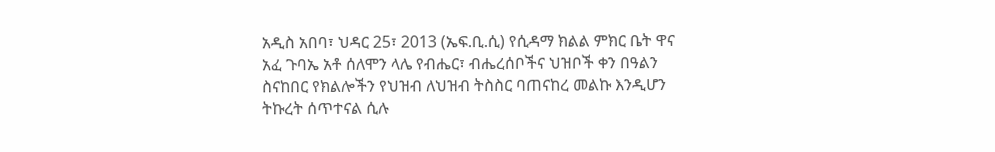አዲስ አበባ፣ ህዳር 25፣ 2013 (ኤፍ.ቢ.ሲ) የሲዳማ ክልል ምክር ቤት ዋና አፈ ጉባኤ አቶ ሰለሞን ላሌ የብሔር፣ ብሔረሰቦችና ህዝቦች ቀን በዓልን ስናከበር የክልሎችን የህዝብ ለህዝብ ትስስር ባጠናከረ መልኩ እንዲሆን ትኩረት ሰጥተናል ሲሉ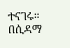ተናገሩ። በሲዳማ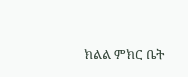ክልል ምክር ቤት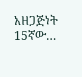አዘጋጅነት 15ኛው…